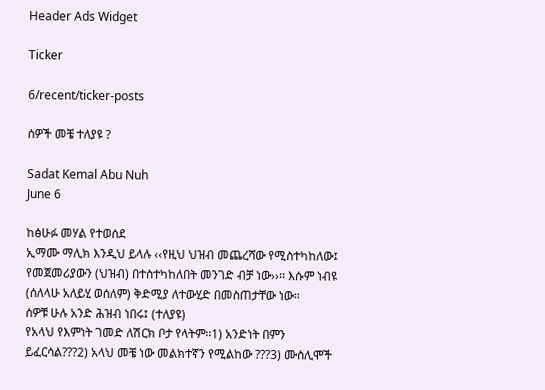Header Ads Widget

Ticker

6/recent/ticker-posts

ሰዎች መቼ ተለያዩ ?

Sadat Kemal Abu Nuh
June 6

ከፅሁፉ መሃል የተወሰደ
ኢማሙ ማሊክ እንዲህ ይላሉ ‹‹የዚህ ህዝብ መጨረሻው የሚስተካከለው፤ የመጀመሪያውን (ህዝብ) በተስተካከለበት መንገድ ብቻ ነው››፡፡ እሱም ነብዩ (ሰለላሁ አለይሂ ወሰለም) ቅድሚያ ለተውሂድ በመስጠታቸው ነው፡፡
ሰዎቹ ሁሉ አንድ ሕዝብ ነበሩ፤ (ተለያዩ)
የአላህ የእምነት ገመድ ለሽርክ ቦታ የላትም፡፡1) አንድነት በምን ይፈርሳል???2) አላህ መቼ ነው መልክተኛን የሚልከው ???3) ሙስሊሞች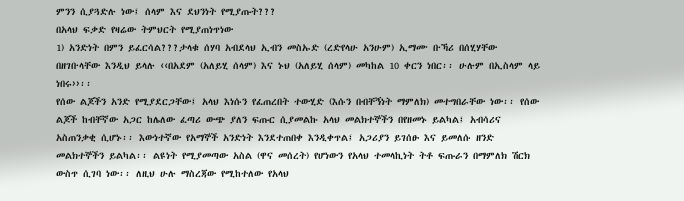ምንን ሲያጓድሉ ነው፤ ሰላም እና ደህንነት የሚያጡት???
በአላህ ፍቃድ የዛሬው ትምህርት የሚያጠነጥነው
1) አንድነት በምን ይፈርሳል???ታላቁ ሰሃባ አብደላህ ኢብን መስኡድ (ረድየላሁ አንሁም) ኢማሙ ቡኻሪ በሰሂሃቸው በዘገቡላቸው እንዲህ ይላሉ ‹‹በአደም (አለይሂ ሰላም) እና ኑህ (አለይሂ ሰላም) መካከል 10 ቀርን ነበር፡፡ ሁሉም በኢስላም ላይ ነበሩ››፡፡
የሰው ልጆችን አንድ የሚያደርጋቸው፤ አላህ እነሱን የፈጠረበት ተውሂድ (እሱን በብቸኝነት ማምለክ) መተግበራቸው ነው፡፡ የሰው ልጆች ከብቸኛው አጋር ከሌለው ፈጣሪ ውጭ ያለን ፍጡር ሲያመልኩ አላህ መልክተኞችን በየዘመኑ ይልካል፤ አብሳሪና አስጠንቃቂ ሲሆኑ፡፡ እውነተኛው የአማኞች አንድነት እንደተጠበቀ እንዲቀጥል፤ አጋሪያን ይገሰፁ እና ይመለሱ ዘንድ መልክተኞችን ይልካል፡፡ ልዩነት የሚያመጣው አስል (ዋና መሰረት) የሆነውን የአላህ ተመላኪነት ትቶ ፍጡራን በማምለክ ሽርክ ውስጥ ሲገባ ነው፡፡ ለዚህ ሁሉ ማስረጃው የሚከተለው የአላህ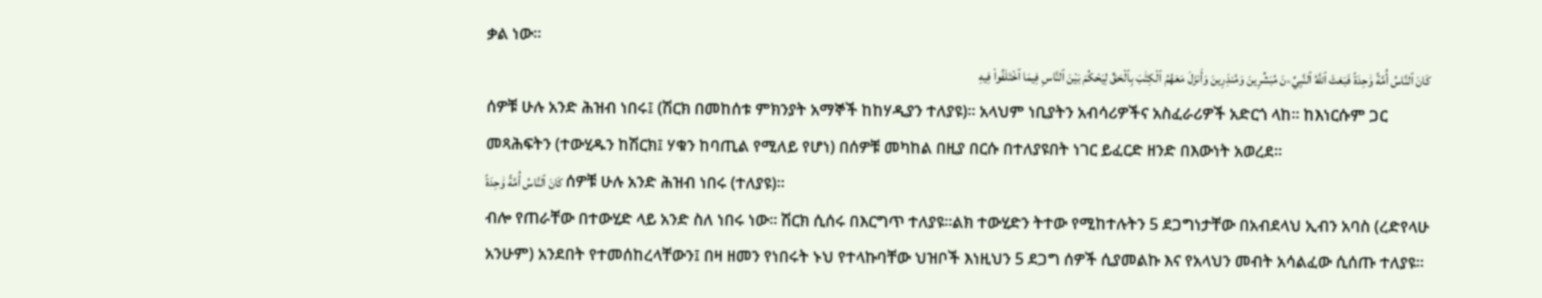ቃል ነው፡፡
كَانَ ٱلنَّاسُ أُمَّةً وَٰحِدَةً فَبَعَثَ ٱللَّهُ ٱلنَّبِيِّۦنَ مُبَشِّرِينَ وَمُنذِرِينَ وَأَنزَلَ مَعَهُمُ ٱلْكِتَٰبَ بِٱلْحَقِّ لِيَحْكُمَ بَيْنَ ٱلنَّاسِ فِيمَا ٱخْتَلَفُوا۟ فِيهِ
ሰዎቹ ሁሉ አንድ ሕዝብ ነበሩ፤ (ሽርክ በመከሰቱ ምክንያት አማኞች ከከሃዲያን ተለያዩ)፡፡ አላህም ነቢያትን አብሳሪዎችና አስፈራሪዎች አድርጎ ላከ፡፡ ከእነርሱም ጋር መጻሕፍትን (ተውሂዱን ከሽርክ፤ ሃቁን ከባጢል የሚለይ የሆነ) በሰዎቹ መካከል በዚያ በርሱ በተለያዩበት ነገር ይፈርድ ዘንድ በእውነት አወረደ፡፡
كَانَ ٱلنَّاسُ أُمَّةً وَٰحِدَةً ሰዎቹ ሁሉ አንድ ሕዝብ ነበሩ (ተለያዩ)፡፡
ብሎ የጠራቸው በተውሂድ ላይ አንድ ስለ ነበሩ ነው፡፡ ሽርክ ሲሰሩ በእርግጥ ተለያዩ፡፡ልክ ተውሂድን ትተው የሚከተሉትን 5 ደጋግነታቸው በአብደላህ ኢብን አባስ (ረድየላሁ አንሁም) አንደበት የተመሰከረላቸውን፤ በዛ ዘመን የነበሩት ኑህ የተላኩባቸው ህዝቦች እነዚህን 5 ደጋግ ሰዎች ሲያመልኩ እና የአላህን መብት አሳልፈው ሲሰጡ ተለያዩ፡፡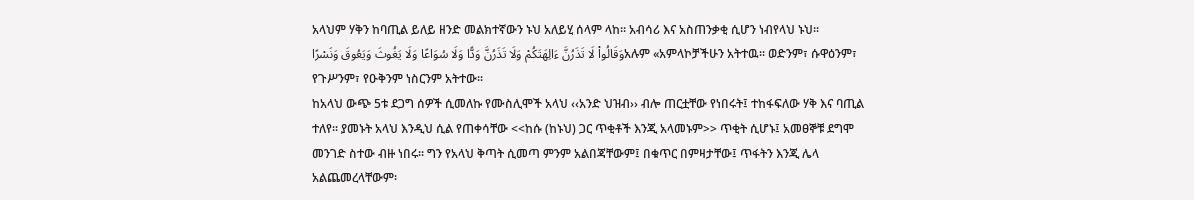አላህም ሃቅን ከባጢል ይለይ ዘንድ መልክተኛውን ኑህ አለይሂ ሰላም ላከ፡፡ አብሳሪ እና አስጠንቃቂ ሲሆን ነብየላህ ኑህ፡፡
وَقَالُوا۟ لَا تَذَرُنَّ ءَالِهَتَكُمْ وَلَا تَذَرُنَّ وَدًّا وَلَا سُوَاعًا وَلَا يَغُوثَ وَيَعُوقَ وَنَسْرًاአሉም «አምላኮቻችሁን አትተዉ፡፡ ወድንም፣ ሱዋዕንም፣ የጉሥንም፣ የዑቅንም ነስርንም አትተው፡፡
ከአላህ ውጭ 5ቱ ደጋግ ሰዎች ሲመለኩ የሙስሊሞች አላህ ‹‹አንድ ህዝብ›› ብሎ ጠርቷቸው የነበሩት፤ ተከፋፍለው ሃቅ እና ባጢል ተለየ፡፡ ያመኑት አላህ እንዲህ ሲል የጠቀሳቸው <<ከሱ (ከኑህ) ጋር ጥቂቶች እንጂ አላመኑም>> ጥቂት ሲሆኑ፤ አመፀኞቹ ደግሞ መንገድ ስተው ብዙ ነበሩ፡፡ ግን የአላህ ቅጣት ሲመጣ ምንም አልበጃቸውም፤ በቁጥር በምዛታቸው፤ ጥፋትን እንጂ ሌላ አልጨመረላቸውም፡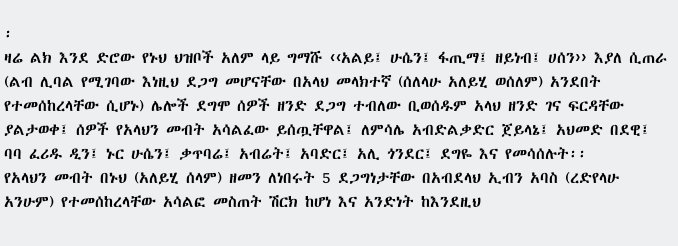፡
ዛሬ ልክ እንደ ድሮው የኑህ ህዝቦች አለም ላይ ግማሹ ‹‹አልይ፤ ሁሴን፤ ፋጢማ፤ ዘይነብ፤ ሀሰን›› እያለ ሲጠራ (ልብ ሊባል የሚገባው እነዚህ ደጋግ መሆናቸው በአላህ መላክተኛ (ሰለላሁ አለይሂ ወሰለም) አንደበት የተመሰከረላቸው ሲሆኑ) ሌሎች ደግሞ ሰዎች ዘንድ ደጋግ ተብለው ቢወሰዱም አላህ ዘንድ ገና ፍርዳቸው ያልታወቀ፤ ሰዎች የአላህን መብት አሳልፈው ይሰጧቸዋል፤ ለምሳሌ አብድልቃድር ጀይላኔ፤ አህመድ በደዊ፤ ባባ ፈሪዱ ዲን፤ ኑር ሁሴን፤ ቃጥባሬ፤ አብሬት፤ አባድር፤ አሊ ጎንደር፤ ደግዬ እና የመሳሰሉት፡፡
የአላህን መብት በኑህ (አለይሂ ሰላም) ዘመን ለነበሩት 5 ደጋግነታቸው በአብደላህ ኢብን አባስ (ረድየላሁ አንሁም) የተመሰከረላቸው አሳልፎ መስጠት ሽርክ ከሆነ እና አንድነት ከእንደዚህ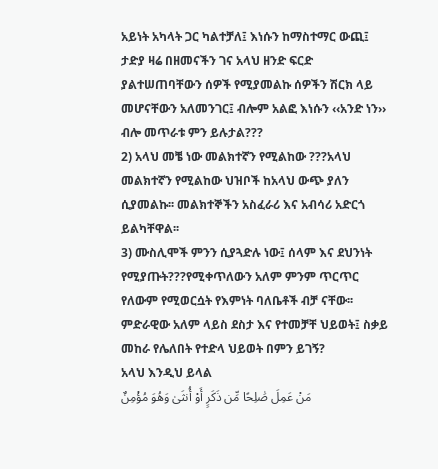አይነት አካላት ጋር ካልተቻለ፤ እነሱን ከማስተማር ውጪ፤ ታድያ ዛሬ በዘመናችን ገና አላህ ዘንድ ፍርድ ያልተሠጠባቸውን ሰዎች የሚያመልኩ ሰዎችን ሽርክ ላይ መሆናቸውን አለመንገር፤ ብሎም አልፎ እነሱን ‹‹አንድ ነን›› ብሎ መጥራቱ ምን ይሉታል???
2) አላህ መቼ ነው መልክተኛን የሚልከው ???አላህ መልክተኛን የሚልከው ህዝቦች ከአላህ ውጭ ያለን ሲያመልኩ፡፡ መልክተኞችን አስፈራሪ እና አብሳሪ አድርጎ ይልካቸዋል፡፡
3) ሙስሊሞች ምንን ሲያጓድሉ ነው፤ ሰላም እና ደህንነት የሚያጡት???የሚቀጥለውን አለም ምንም ጥርጥር የለውም የሚወርሷት የእምነት ባለቤቶች ብቻ ናቸው፡፡ ምድራዊው አለም ላይስ ደስታ እና የተመቻቸ ህይወት፤ ስቃይ መከራ የሌለበት የተድላ ህይወት በምን ይገኝ?
አላህ እንዲህ ይላል
مَنْ عَمِلَ صَٰلِحًا مِّن ذَكَرٍ أَوْ أُنثَىٰ وَهُوَ مُؤْمِنٌ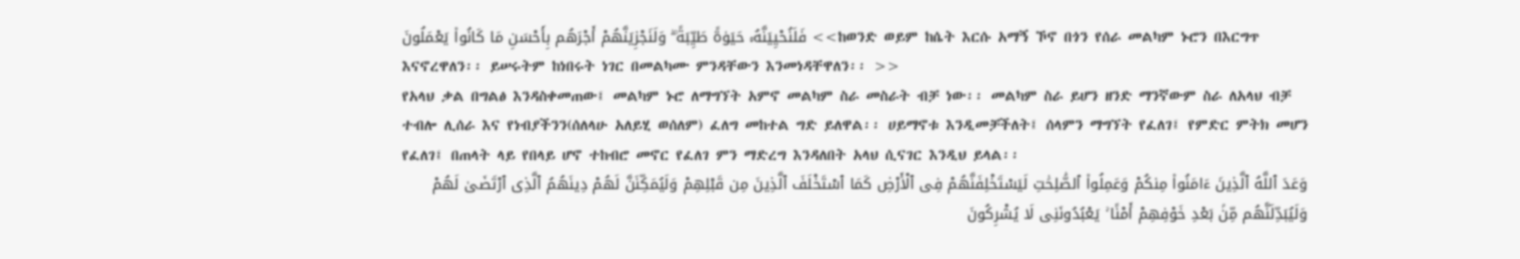فَلَنُحْيِيَنَّهُۥ حَيَوٰةً طَيِّبَةً ۖ وَلَنَجْزِيَنَّهُمْ أَجْرَهُم بِأَحْسَنِ مَا كَانُوا۟ يَعْمَلُونَ <<ከወንድ ወይም ከሴት እርሱ አማኝ ኾኖ በጎን የሰራ መልካም ኑሮን በእርግጥ እናኖረዋለን፡፡ ይሠሩትም ከነበሩት ነገር በመልካሙ ምንዳቸውን እንመነዳቸዋለን፡፡ >>
የአላህ ቃል በግልፅ እንዳስቀመጠው፤ መልካም ኑሮ ለማግኘት አምኖ መልካም ስራ መስራት ብቻ ነው፡፡ መልካም ስራ ይሆን ዘንድ ማንኛውም ስራ ለአላህ ብቻ ተብሎ ሊሰራ እና የነብያችንን(ሰለላሁ አለይሂ ወሰለም) ፈለግ መከተል ግድ ይለዋል፡፡ ሀይማኖቱ እንዲመቻችለት፤ ሰላምን ማግኘት የፈለገ፤ የምድር ምትክ መሆን የፈለገ፤ በጠላት ላይ የበላይ ሆኖ ተከብሮ መኖር የፈለገ ምን ማድረግ እንዳለበት አላህ ሲናገር እንዲህ ይላል፡፡
وَعَدَ ٱللَّهُ ٱلَّذِينَ ءَامَنُوا۟ مِنكُمْ وَعَمِلُوا۟ ٱلصَّٰلِحَٰتِ لَيَسْتَخْلِفَنَّهُمْ فِى ٱلْأَرْضِ كَمَا ٱسْتَخْلَفَ ٱلَّذِينَ مِن قَبْلِهِمْ وَلَيُمَكِّنَنَّ لَهُمْ دِينَهُمُ ٱلَّذِى ٱرْتَضَىٰ لَهُمْ وَلَيُبَدِّلَنَّهُم مِّنۢ بَعْدِ خَوْفِهِمْ أَمْنًا ۚ يَعْبُدُونَنِى لَا يُشْرِكُونَ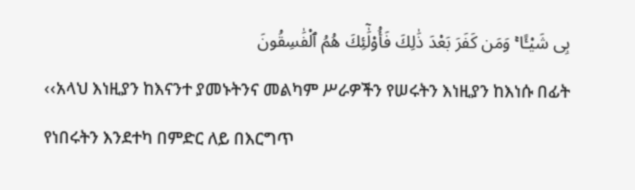بِى شَيْـًٔا ۚ وَمَن كَفَرَ بَعْدَ ذَٰلِكَ فَأُو۟لَٰٓئِكَ هُمُ ٱلْفَٰسِقُونَ
‹‹አላህ እነዚያን ከእናንተ ያመኑትንና መልካም ሥራዎችን የሠሩትን እነዚያን ከእነሱ በፊት የነበሩትን እንደተካ በምድር ለይ በእርግጥ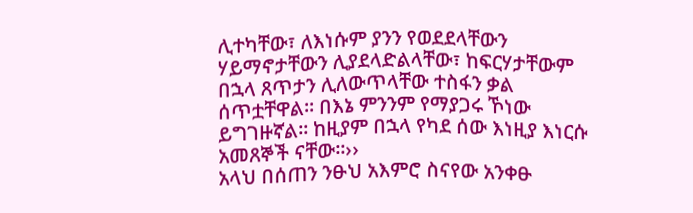ሊተካቸው፣ ለእነሱም ያንን የወደደላቸውን ሃይማኖታቸውን ሊያደላድልላቸው፣ ከፍርሃታቸውም በኋላ ጸጥታን ሊለውጥላቸው ተስፋን ቃል ሰጥቷቸዋል፡፡ በእኔ ምንንም የማያጋሩ ኾነው ይግገዙኛል፡፡ ከዚያም በኋላ የካደ ሰው እነዚያ እነርሱ አመጸኞች ናቸው፡፡››
አላህ በሰጠን ንፁህ አእምሮ ስናየው አንቀፁ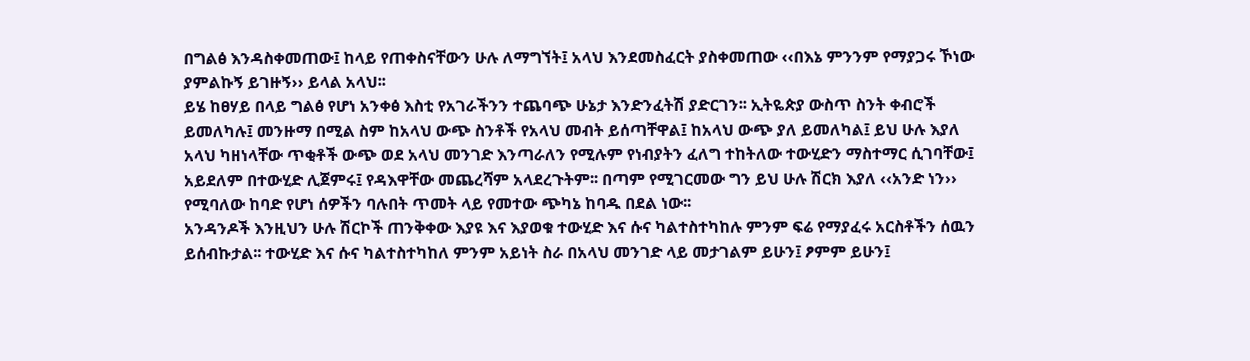በግልፅ እንዳስቀመጠው፤ ከላይ የጠቀስናቸውን ሁሉ ለማግኘት፤ አላህ እንደመስፈርት ያስቀመጠው ‹‹በእኔ ምንንም የማያጋሩ ኾነው ያምልኩኝ ይገዙኝ›› ይላል አላህ፡፡
ይሄ ከፀሃይ በላይ ግልፅ የሆነ አንቀፅ እስቲ የአገራችንን ተጨባጭ ሁኔታ እንድንፈትሽ ያድርገን፡፡ ኢትዬጵያ ውስጥ ስንት ቀብሮች ይመለካሉ፤ መንዙማ በሚል ስም ከአላህ ውጭ ስንቶች የአላህ መብት ይሰጣቸዋል፤ ከአላህ ውጭ ያለ ይመለካል፤ ይህ ሁሉ እያለ አላህ ካዘነላቸው ጥቂቶች ውጭ ወደ አላህ መንገድ እንጣራለን የሚሉም የነብያትን ፈለግ ተከትለው ተውሂድን ማስተማር ሲገባቸው፤ አይደለም በተውሂድ ሊጀምሩ፤ የዳእዋቸው መጨረሻም አላደረጉትም፡፡ በጣም የሚገርመው ግን ይህ ሁሉ ሽርክ እያለ ‹‹አንድ ነን›› የሚባለው ከባድ የሆነ ሰዎችን ባሉበት ጥመት ላይ የመተው ጭካኔ ከባዱ በደል ነው፡፡
አንዳንዶች እንዚህን ሁሉ ሽርኮች ጠንቅቀው እያዩ እና እያወቁ ተውሂድ እና ሱና ካልተስተካከሉ ምንም ፍሬ የማያፈሩ አርስቶችን ሰዉን ይሰብኩታል፡፡ ተውሂድ እና ሱና ካልተስተካከለ ምንም አይነት ስራ በአላህ መንገድ ላይ መታገልም ይሁን፤ ፆምም ይሁን፤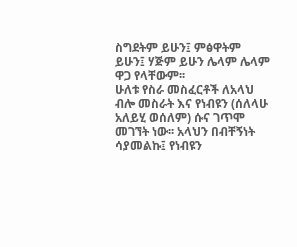ስግደትም ይሁን፤ ምፅዋትም ይሁን፤ ሃጅም ይሁን ሌላም ሌላም ዋጋ የላቸውም፡፡
ሁለቱ የስራ መስፈርቶች ለአላህ ብሎ መስራት እና የነብዩን (ሰለላሁ አለይሂ ወሰለም) ሱና ገጥሞ መገኘት ነው፡፡ አላህን በብቸኝነት ሳያመልኩ፤ የነብዩን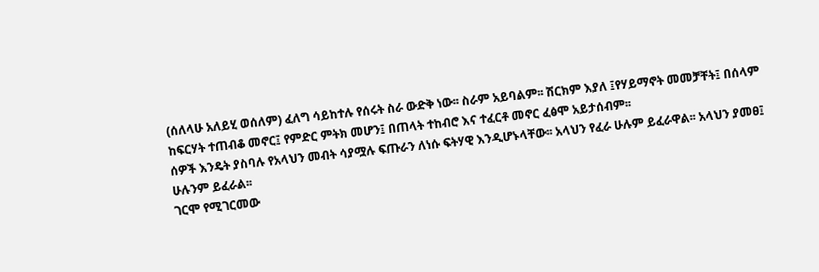(ሰለላሁ አለይሂ ወሰለም) ፈለግ ሳይከተሉ የሰሩት ስራ ውድቅ ነው፡፡ ስራም አይባልም፡፡ ሽርክም እያለ ፤የሃይማኖት መመቻቸት፤ በሰላም ከፍርሃት ተጠብቆ መኖር፤ የምድር ምትክ መሆን፤ በጠላት ተከብሮ እና ተፈርቶ መኖር ፈፅሞ አይታሰብም፡፡
ሰዎች እንዴት ያስባሉ የአላህን መብት ሳያሟሉ ፍጡራን ለነሱ ፍትሃዊ እንዲሆኑላቸው፡፡ አላህን የፈራ ሁሉም ይፈራዋል፡፡ አላህን ያመፀ፤ ሁሉንም ይፈራል፡፡
ገርሞ የሚገርመው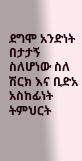ደግሞ አንድነት በታታኝ ስለሆነው ስለ ሽርክ እና ቢድአ አስከፊነት ትምህርት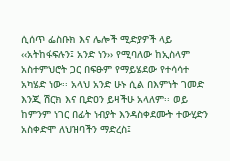ሲሰጥ ፌስቡክ እና ሌሎች ሚድያዎች ላይ ‹‹አትከፋፍሉን፤ አንድ ነን›› የሚባለው ከኢስላም አስተምህሮት ጋር በፍፁም የማይሄደው የተሳሳተ አካሄድ ነው፡፡ አላህ አንድ ሁኑ ሲል በእምነት ገመድ እንጂ ሽርክ እና ቢድዐን ይዛችሁ አላለም፡፡ ወይ ከምንም ነገር በፊት ነብያት እንዳስቀደሙት ተውሂድን አስቀድሞ ለህዝባችን ማድረስ፤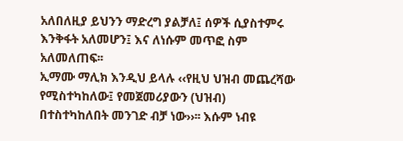አለበለዚያ ይህንን ማድረግ ያልቻለ፤ ሰዎች ሲያስተምሩ እንቅፋት አለመሆን፤ እና ለነሱም መጥፎ ስም አለመለጠፍ፡፡
ኢማሙ ማሊክ እንዲህ ይላሉ ‹‹የዚህ ህዝብ መጨረሻው የሚስተካከለው፤ የመጀመሪያውን (ህዝብ) በተስተካከለበት መንገድ ብቻ ነው››፡፡ እሱም ነብዩ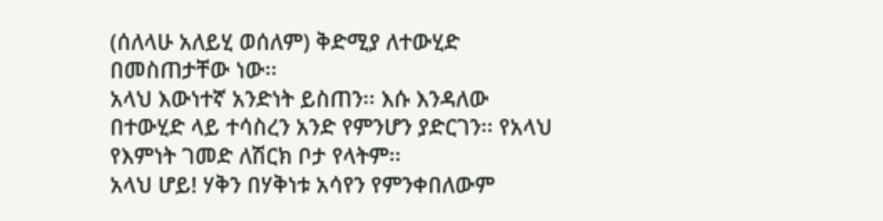(ሰለላሁ አለይሂ ወሰለም) ቅድሚያ ለተውሂድ በመስጠታቸው ነው፡፡
አላህ እውነተኛ አንድነት ይስጠን፡፡ እሱ እንዳለው በተውሂድ ላይ ተሳስረን አንድ የምንሆን ያድርገን፡፡ የአላህ የእምነት ገመድ ለሽርክ ቦታ የላትም፡፡
አላህ ሆይ! ሃቅን በሃቅነቱ አሳየን የምንቀበለውም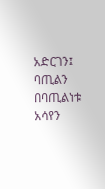አድርገን፤ ባጢልን በባጢልነቱ አሳየን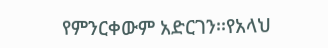የምንርቀውም አድርገን፡፡የአላህ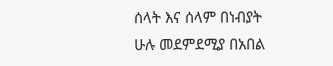ሰላት እና ሰላም በነብያት ሁሉ መደምደሚያ በአበል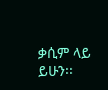ቃሲም ላይ ይሁን፡፡